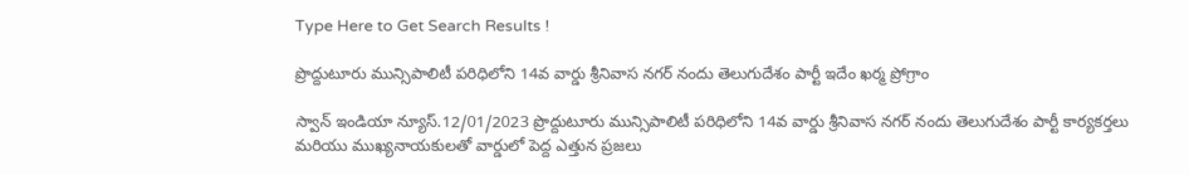Type Here to Get Search Results !

ప్రొద్దుటూరు మున్సిపాలిటీ పరిధిలోని 14వ వార్డు శ్రీనివాస నగర్ నందు తెలుగుదేశం పార్టీ ఇదేం ఖర్మ ప్రోగ్రాం

స్వాన్ ఇండియా న్యూస్.12/01/2023 ప్రొద్దుటూరు మున్సిపాలిటీ పరిధిలోని 14వ వార్డు శ్రీనివాస నగర్ నందు తెలుగుదేశం పార్టీ కార్యకర్తలు మరియు ముఖ్యనాయకులతో వార్డులో పెద్ద ఎత్తున ప్రజలు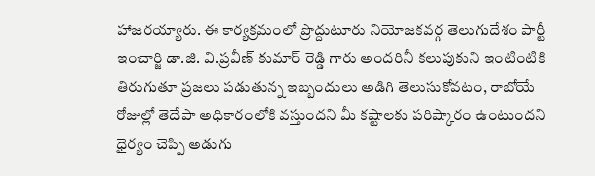హాజరయ్యారు. ఈ కార్యక్రమంలో ప్రొద్దుటూరు నియోజకవర్గ తెలుగుదేశం పార్టీ ఇంచార్జి డా.జి. వి.ప్రవీణ్ కుమార్ రెడ్డి గారు అందరినీ కలుపుకుని ఇంటింటికి తిరుగుతూ ప్రజలు పడుతున్న ఇబ్బందులు అడిగి తెలుసుకోవటం, రాబోయే రోజుల్లో తెదేపా అధికారంలోకి వస్తుందని మీ కష్టాలకు పరిష్కారం ఉంటుందని ధైర్యం చెప్పి అడుగు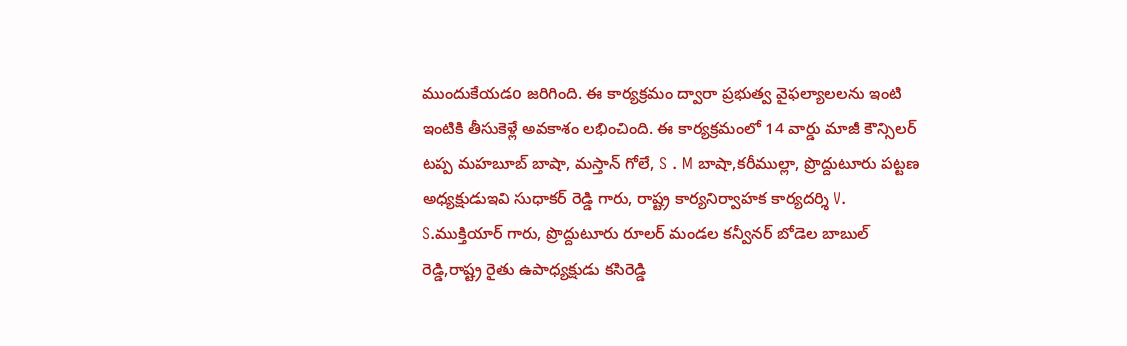ముందుకేయడo జరిగింది. ఈ కార్యక్రమం ద్వారా ప్రభుత్వ వైఫల్యాలలను ఇంటి ఇంటికి తీసుకెళ్లే అవకాశం లభించింది. ఈ కార్యక్రమంలో 14 వార్డు మాజీ కౌన్సిలర్ టప్ప మహబూబ్ బాషా, మస్తాన్ గోలే, S . M బాషా,కరీముల్లా, ప్రొద్దుటూరు పట్టణ అధ్యక్షుడుఇవి సుధాకర్ రెడ్డి గారు, రాష్ట్ర కార్యనిర్వాహక కార్యదర్శి V. S.ముక్తియార్ గారు, ప్రొద్దుటూరు రూలర్ మండల కన్వీనర్ బోడెల బాబుల్ రెడ్డి,రాష్ట్ర రైతు ఉపాధ్యక్షుడు కసిరెడ్డి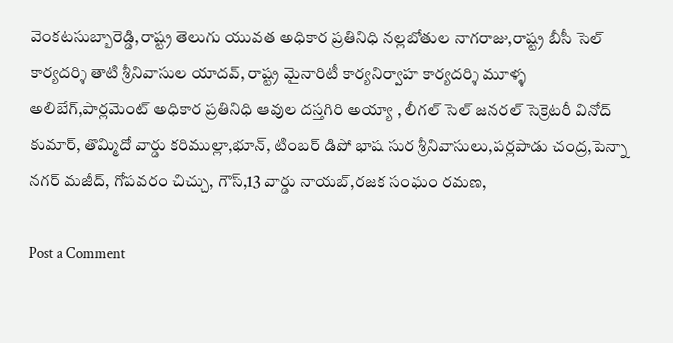వెంకటసుబ్బారెడ్డి,రాష్ట్ర తెలుగు యువత అధికార ప్రతినిధి నల్లబోతుల నాగరాజు,రాష్ట్ర బీసీ సెల్ కార్యదర్శి తాటి శ్రీనివాసుల యాదవ్, రాష్ట్ర మైనారిటీ కార్యనిర్వాహ కార్యదర్శి మూళ్ళ అలిబేగ్,పార్లమెంట్ అధికార ప్రతినిధి ఆవుల దస్తగిరి అయ్యా , లీగల్ సెల్ జనరల్ సెక్రెటరీ వినోద్ కుమార్, తొమ్మిదో వార్డు కరిముల్లా,భూన్, టింబర్ డిపో భాష సుర శ్రీనివాసులు,పర్లపాడు చంద్ర,పెన్నా నగర్ మజీద్, గోపవరం చిచ్చు, గౌస్,13 వార్డు నాయబ్,రజక సంఘం రమణ,

Post a Comment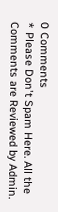0 Comments
* Please Don't Spam Here. All the Comments are Reviewed by Admin.